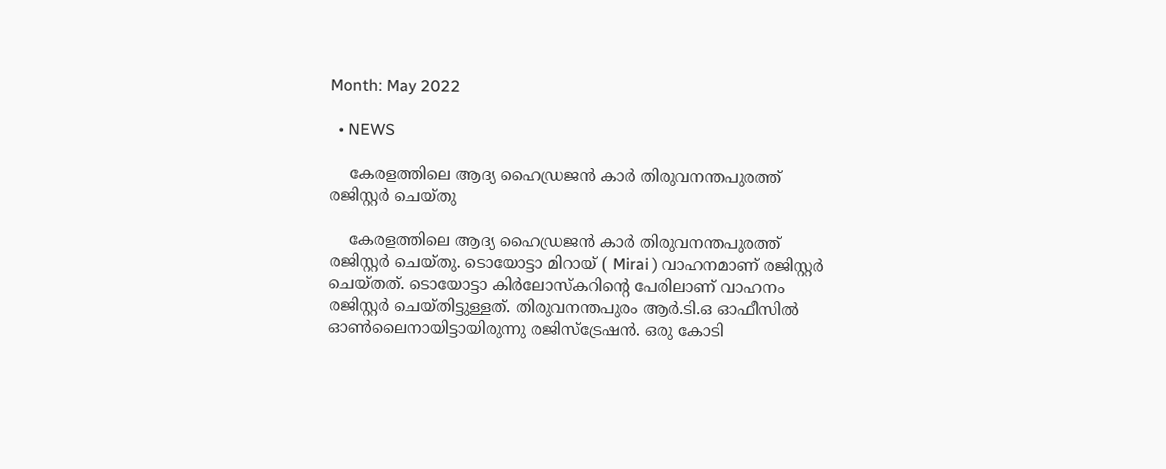Month: May 2022

  • NEWS

    കേരളത്തിലെ ആദ്യ ഹൈഡ്രജന്‍ കാര്‍ തിരുവനന്തപുരത്ത് രജിസ്റ്റര്‍ ചെയ്തു

    കേരളത്തിലെ ആദ്യ ഹൈഡ്രജന്‍ കാര്‍ തിരുവനന്തപുരത്ത് രജിസ്റ്റര്‍ ചെയ്തു. ടൊയോട്ടാ മിറായ് ( Mirai ) വാഹനമാണ് രജിസ്റ്റര്‍ ചെയ്തത്. ടൊയോട്ടാ കിര്‍ലോസ്‌കറിന്റെ പേരിലാണ് വാഹനം രജിസ്റ്റര്‍ ചെയ്തിട്ടുള്ളത്. തിരുവനന്തപുരം ആര്‍.ടി.ഒ ഓഫീസില്‍ ഓണ്‍ലൈനായിട്ടായിരുന്നു രജിസ്‌ട്രേഷന്‍. ഒരു കോടി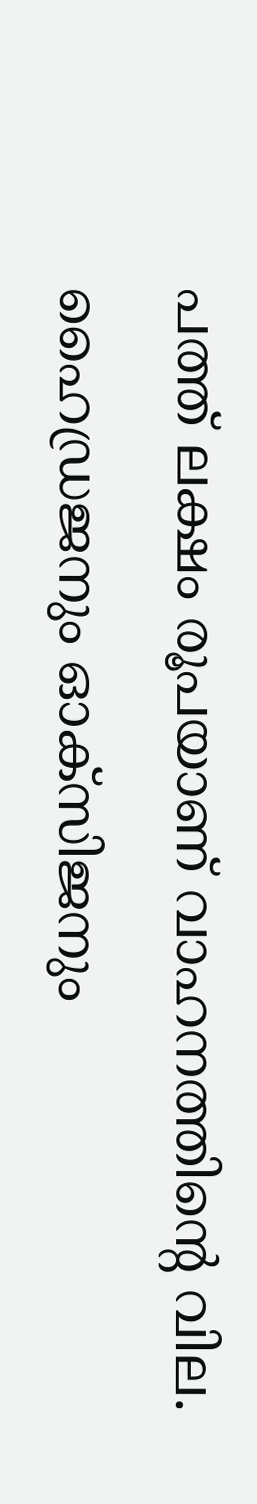പത്ത് ലക്ഷം രൂപയാണ് വാഹനത്തിന്റെ വില. ഹൈഡ്രജനും ഓക്‌സിജനും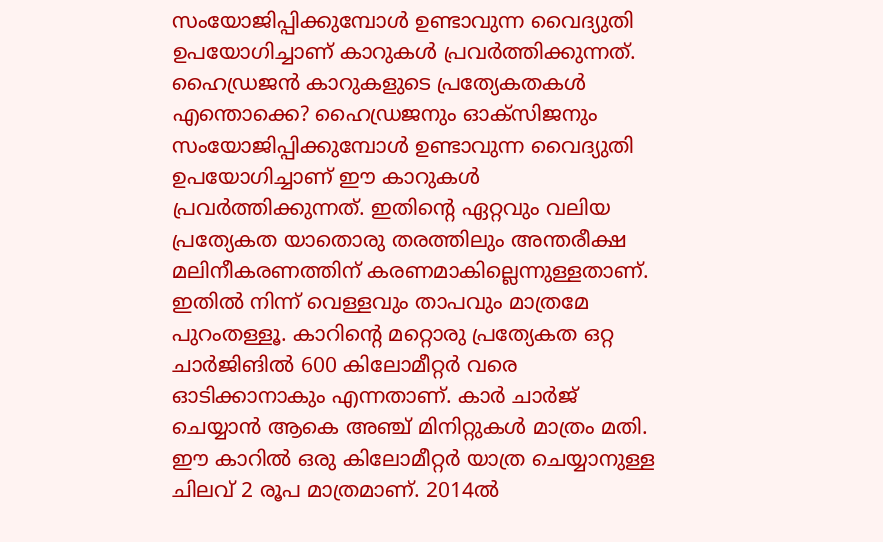സംയോജിപ്പിക്കുമ്പോള്‍ ഉണ്ടാവുന്ന വൈദ്യുതി ഉപയോഗിച്ചാണ് കാറുകള്‍ പ്രവര്‍ത്തിക്കുന്നത്.   ഹൈഡ്രജന്‍ കാറുകളുടെ പ്രത്യേകതകള്‍ എന്തൊക്കെ? ഹൈഡ്രജനും ഓക്‌സിജനും സംയോജിപ്പിക്കുമ്പോള്‍ ഉണ്ടാവുന്ന വൈദ്യുതി ഉപയോഗിച്ചാണ് ഈ കാറുകള്‍ പ്രവര്‍ത്തിക്കുന്നത്. ഇതിന്റെ ഏറ്റവും വലിയ പ്രത്യേകത യാതൊരു തരത്തിലും അന്തരീക്ഷ മലിനീകരണത്തിന് കരണമാകില്ലെന്നുള്ളതാണ്. ഇതില്‍ നിന്ന് വെള്ളവും താപവും മാത്രമേ പുറംതള്ളൂ. കാറിന്റെ മറ്റൊരു പ്രത്യേകത ഒറ്റ ചാര്‍ജിങില്‍ 600 കിലോമീറ്റര്‍ വരെ ഓടിക്കാനാകും എന്നതാണ്. കാര്‍ ചാര്‍ജ് ചെയ്യാന്‍ ആകെ അഞ്ച് മിനിറ്റുകള്‍ മാത്രം മതി. ഈ കാറില്‍ ഒരു കിലോമീറ്റര്‍ യാത്ര ചെയ്യാനുള്ള ചിലവ് 2 രൂപ മാത്രമാണ്. 2014ല്‍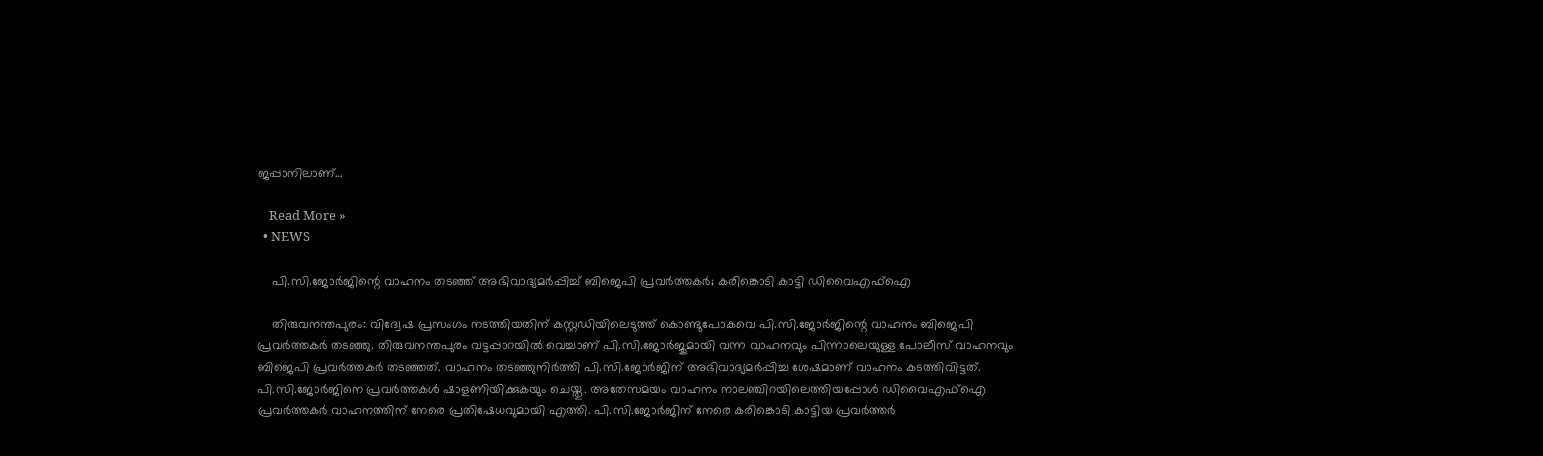ജപ്പാനിലാണ്…

    Read More »
  • NEWS

    പി.സി.ജോർജിന്റെ വാഹനം തടഞ്ഞ് അഭിവാദ്യമർപ്പിച്ച് ബിജെപി പ്രവർത്തകർ; കരിങ്കൊടി കാട്ടി ഡിവൈഎഫ്‌ഐ

    തിരുവനന്തപുരം: വിദ്വേഷ പ്രസംഗം നടത്തിയതിന് കസ്റ്റഡിയിലെടുത്ത് കൊണ്ടുപോകവെ പി.സി.ജോർജിന്റെ വാഹനം ബിജെപി പ്രവർത്തകർ തടഞ്ഞു. തിരുവനന്തപുരം വട്ടപ്പാറയിൽ വെച്ചാണ് പി.സി.ജോർജുമായി വന്ന വാഹനവും പിന്നാലെയുള്ള പോലീസ് വാഹനവും ബിജെപി പ്രവർത്തകർ തടഞ്ഞത്. വാഹനം തടഞ്ഞുനിർത്തി പി.സി.ജോർജിന് അഭിവാദ്യമർപ്പിച്ച ശേഷമാണ് വാഹനം കടത്തിവിട്ടത്. പി.സി.ജോർജിനെ പ്രവർത്തകൾ ഷാളണിയിക്കുകയും ചെയ്തു. അതേസമയം വാഹനം നാലഞ്ചിറയിലെത്തിയപ്പോൾ ഡിവൈഎഫ്ഐ പ്രവർത്തകർ വാഹനത്തിന് നേരെ പ്രതിഷേധവുമായി എത്തി. പി.സി.ജോർജിന് നേരെ കരിങ്കൊടി കാട്ടിയ പ്രവർത്തർ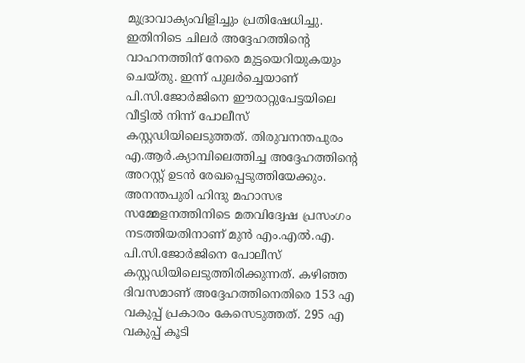മുദ്രാവാക്യംവിളിച്ചും പ്രതിഷേധിച്ചു. ഇതിനിടെ ചിലർ അദ്ദേഹത്തിന്റെ വാഹനത്തിന് നേരെ മുട്ടയെറിയുകയും ചെയ്തു. ഇന്ന് പുലർച്ചെയാണ് പി.സി.ജോർജിനെ ഈരാറ്റുപേട്ടയിലെ വീട്ടിൽ നിന്ന് പോലീസ് കസ്റ്റഡിയിലെടുത്തത്. തിരുവനന്തപുരം എ.ആർ.ക്യാമ്പിലെത്തിച്ച അദ്ദേഹത്തിന്റെ അറസ്റ്റ് ഉടൻ രേഖപ്പെടുത്തിയേക്കും. അനന്തപുരി ഹിന്ദു മഹാസഭ സമ്മേളനത്തിനിടെ മതവിദ്വേഷ പ്രസംഗം നടത്തിയതിനാണ് മുൻ എം.എൽ.എ. പി.സി.ജോർജിനെ പോലീസ് കസ്റ്റഡിയിലെടുത്തിരിക്കുന്നത്. കഴിഞ്ഞ ദിവസമാണ് അദ്ദേഹത്തിനെതിരെ 153 എ വകുപ്പ് പ്രകാരം കേസെടുത്തത്. 295 എ വകുപ്പ് കൂടി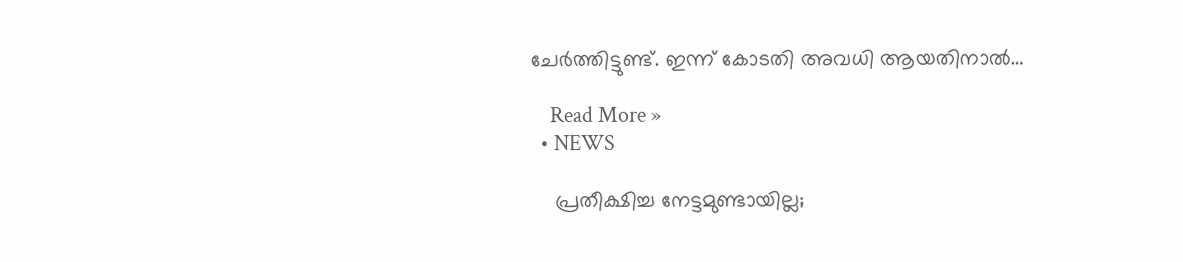ചേർത്തിട്ടുണ്ട്. ഇന്ന് കോടതി അവധി ആയതിനാൽ…

    Read More »
  • NEWS

    പ്രതീക്ഷിച്ച നേട്ടമുണ്ടായില്ല;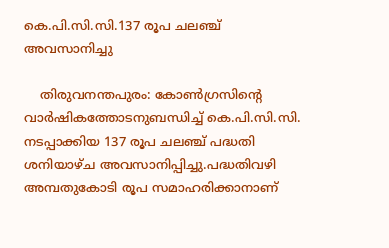കെ.പി.സി.സി.137 രൂപ ചലഞ്ച് അവസാനിച്ചു

    തിരുവനന്തപുരം: കോൺഗ്രസിന്റെ വാർഷികത്തോടനുബന്ധിച്ച് കെ.പി.സി.സി. നടപ്പാക്കിയ 137 രൂപ ചലഞ്ച് പദ്ധതി ശനിയാഴ്ച അവസാനിപ്പിച്ചു.പദ്ധതിവഴി അമ്പതുകോടി രൂപ സമാഹരിക്കാനാണ്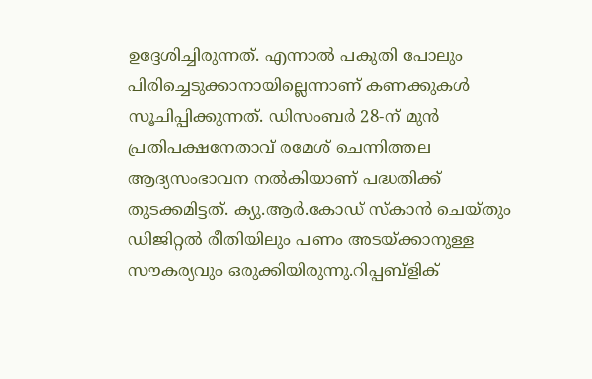ഉദ്ദേശിച്ചിരുന്നത്. എന്നാൽ പകുതി പോലും പിരിച്ചെടുക്കാനായില്ലെന്നാണ് കണക്കുകൾ സൂചിപ്പിക്കുന്നത്. ഡിസംബർ 28-ന് മുൻ പ്രതിപക്ഷനേതാവ് രമേശ് ചെന്നിത്തല ആദ്യസംഭാവന നൽകിയാണ് പദ്ധതിക്ക് തുടക്കമിട്ടത്. ക്യു.ആർ.കോഡ് സ്കാൻ ചെയ്തും ഡിജിറ്റൽ രീതിയിലും പണം അടയ്ക്കാനുള്ള സൗകര്യവും ഒരുക്കിയിരുന്നു.റിപ്പബ്ളിക്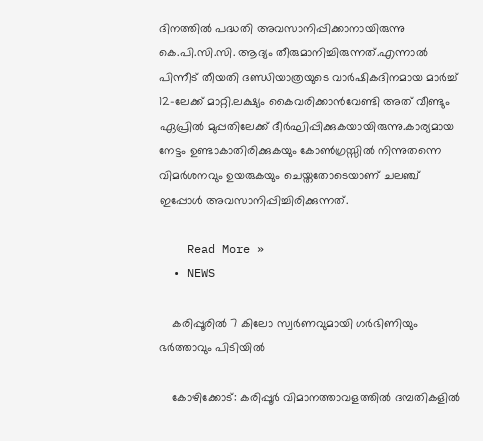ദിനത്തിൽ പദ്ധതി അവസാനിപ്പിക്കാനായിരുന്നു കെ.പി.സി.സി. ആദ്യം തീരുമാനിച്ചിരുന്നത്.എന്നാൽ പിന്നീട് തീയതി ദണ്ഡിയാത്രയുടെ വാർഷികദിനമായ മാർച്ച് 12-ലേക്ക് മാറ്റി.ലക്ഷ്യം കൈവരിക്കാൻവേണ്ടി അത് വീണ്ടും ഏപ്രിൽ മുപ്പതിലേക്ക് ദീർഘിപ്പിക്കുകയായിരുന്നു.കാര്യമായ നേട്ടം ഉണ്ടാകാതിരിക്കുകയും കോൺഗ്രസ്സിൽ നിന്നുതന്നെ വിമർശനവും ഉയരുകയും ചെയ്തതോടെയാണ് ചലഞ്ച് ഇപ്പോൾ അവസാനിപ്പിച്ചിരിക്കുന്നത്.

    Read More »
  • NEWS

    കരിപ്പൂരിൽ 7 കിലോ സ്വർണവുമായി ഗർഭിണിയും ഭർത്താവും പിടിയിൽ

    കോഴിക്കോട്: കരിപ്പൂർ വിമാനത്താവളത്തിൽ ദമ്പതികളിൽ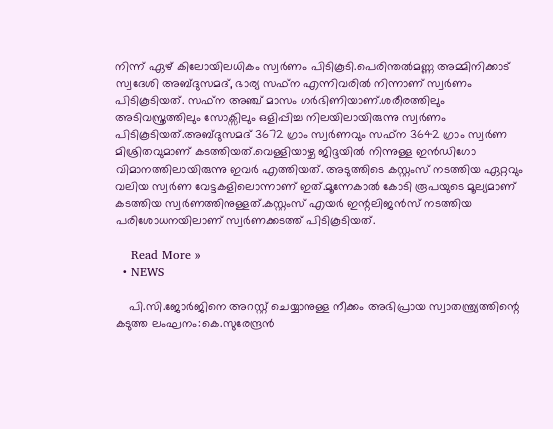നിന്ന് ഏഴ് കിലോയിലധികം സ്വർണം പിടികൂടി.പെരിന്തൽമണ്ണ അമ്മിനിക്കാട് സ്വദേശി അബ്ദുസമദ്, ഭാര്യ സഫ്ന എന്നിവരിൽ നിന്നാണ് സ്വർണം പിടികൂടിയത്. സഫ്ന അഞ്ച് മാസം ഗർഭിണിയാണ്.ശരീരത്തിലും അടിവസ്ത്രത്തിലും സോക്സിലും ഒളിപ്പിച്ച നിലയിലായിരുന്നു സ്വർണം പിടികൂടിയത്.അബ്ദുസമദ് 3672 ഗ്രാം സ്വർണവും സഫ്ന 3642 ഗ്രാം സ്വർണ മിശ്രിതവുമാണ് കടത്തിയത്.വെള്ളിയാഴ്ച ജിദ്ദയിൽ നിന്നുള്ള ഇൻഡിഗോ വിമാനത്തിലായിരുന്നു ഇവർ എത്തിയത്. അടുത്തിടെ കസ്റ്റംസ് നടത്തിയ ഏറ്റവും വലിയ സ്വർണ വേട്ടകളിലൊന്നാണ് ഇത്.മൂന്നേകാൽ കോടി രൂപയുടെ മൂല്യമാണ് കടത്തിയ സ്വർണത്തിനുള്ളത്.കസ്റ്റംസ് എയർ ഇന്റലിജൻസ് നടത്തിയ പരിശോധനയിലാണ് സ്വർണക്കടത്ത് പിടികൂടിയത്.

    Read More »
  • NEWS

    പി.സി.ജോർജിനെ അറസ്റ്റ് ചെയ്യാനുള്ള നീക്കം അഭിപ്രായ സ്വാതന്ത്ര്യത്തിന്റെ കടുത്ത ലംഘനം:കെ.സുരേന്ദ്രൻ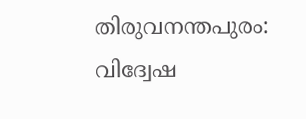തിരുവനന്തപുരം: വിദ്വേഷ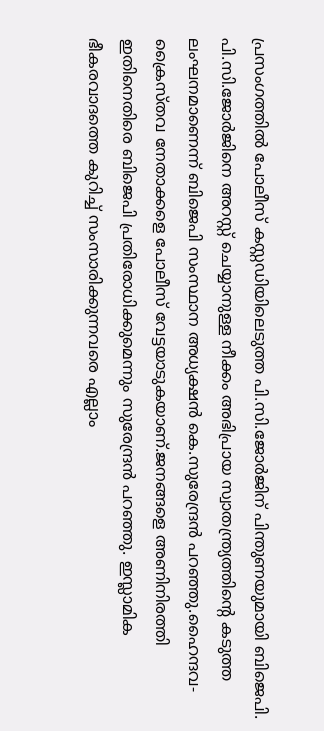പ്രസംഗത്തിൽ പോലീസ് കസ്റ്റഡിയിലെടുത്ത പി.സി.ജോർജിന് പിന്തുണയുമായി ബിജെപി. പി.സി.ജോർജിനെ അറസ്റ്റ് ചെയ്യാനുള്ള നീക്കം അഭിപ്രായ സ്വാതന്ത്ര്യത്തിന്റെ കടുത്ത ലംഘനമാണെന്ന് ബിജെപി സംസ്ഥാന അധ്യക്ഷൻ കെ.സുരേന്ദ്രൻ പറഞ്ഞു.ഹൈന്ദവ-ക്രൈസ്തവ നേതാക്കളെ പോലീസ് വേട്ടയാടുകയാണ്.ജനങ്ങളെ അണിനിരത്തി ഇതിനെതിരെ ബിജെപി പ്രതിരോധിക്കുമെന്നും സുരേന്ദ്രൻ പറഞ്ഞു. ഇസ്ലാമിക ഭീകരവാദത്തെ കുറിച്ച് സംസാരിക്കുന്നവരെ എല്ലാം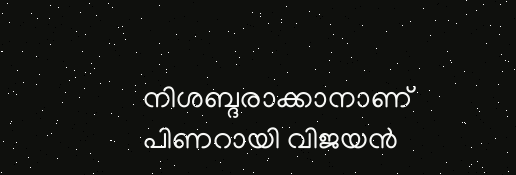നിശബ്ദരാക്കാനാണ് പിണറായി വിജയൻ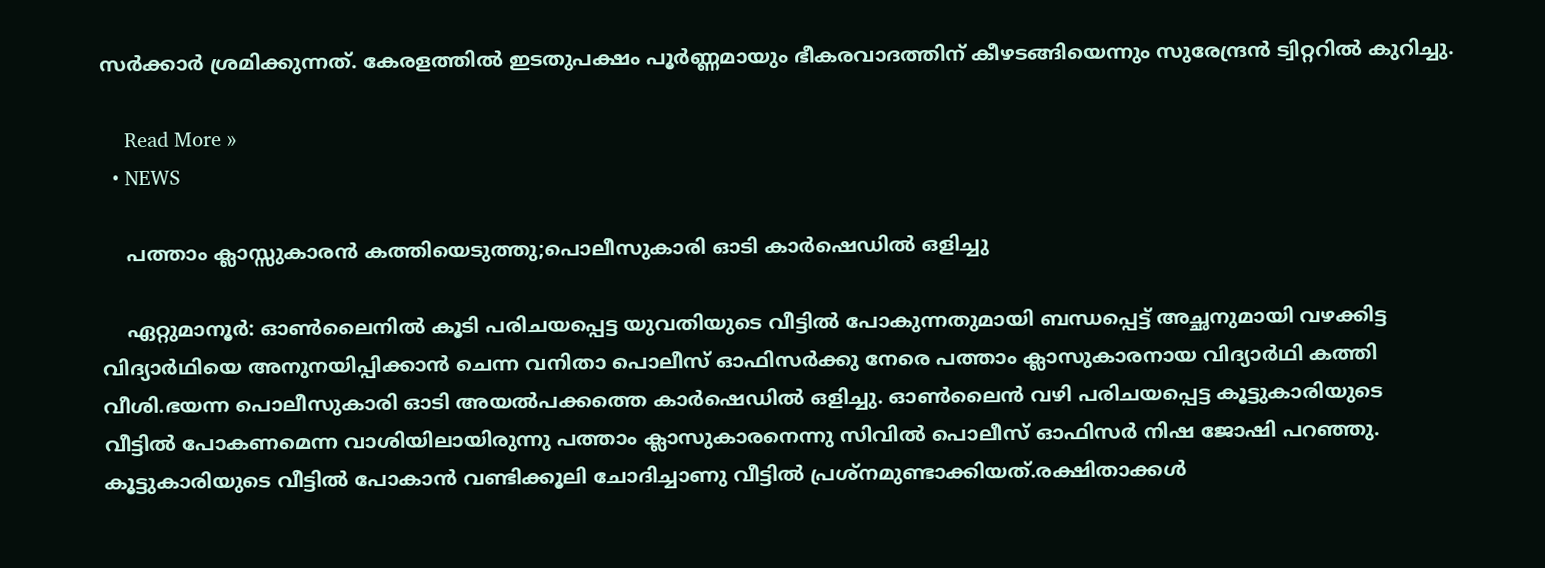സർക്കാർ ശ്രമിക്കുന്നത്. കേരളത്തിൽ ഇടതുപക്ഷം പൂർണ്ണമായും ഭീകരവാദത്തിന് കീഴടങ്ങിയെന്നും സുരേന്ദ്രൻ ട്വിറ്ററിൽ കുറിച്ചു.

    Read More »
  • NEWS

    പത്താം ക്ലാസ്സുകാരൻ കത്തിയെടുത്തു;പൊലീസുകാരി ഓടി കാർഷെഡിൽ ഒളിച്ചു

    ഏറ്റുമാനൂർ: ഓൺലൈനിൽ കൂടി പരിചയപ്പെട്ട യുവതിയുടെ വീട്ടിൽ പോകുന്നതുമായി ബന്ധപ്പെട്ട് അച്ഛനുമായി വഴക്കിട്ട വിദ്യാർഥിയെ അനുനയിപ്പിക്കാൻ ചെന്ന വനിതാ പൊലീസ് ഓഫിസർക്കു നേരെ പത്താം ക്ലാസുകാരനായ വിദ്യാർഥി കത്തി വീശി.ഭയന്ന പൊലീസുകാരി ഓടി അയൽപക്കത്തെ കാർഷെഡിൽ ഒളിച്ചു. ഓൺലൈൻ വഴി പരിചയപ്പെട്ട കൂട്ടുകാരിയുടെ വീട്ടിൽ പോകണമെന്ന വാശിയിലായിരുന്നു പത്താം ക്ലാസുകാരനെന്നു സിവിൽ പൊലീസ് ഓഫിസർ നിഷ ജോഷി പറഞ്ഞു. കൂട്ടുകാരിയുടെ വീട്ടിൽ പോകാൻ വണ്ടിക്കൂലി ചോദിച്ചാണു വീട്ടിൽ പ്രശ്‌നമുണ്ടാക്കിയത്.രക്ഷിതാക്കൾ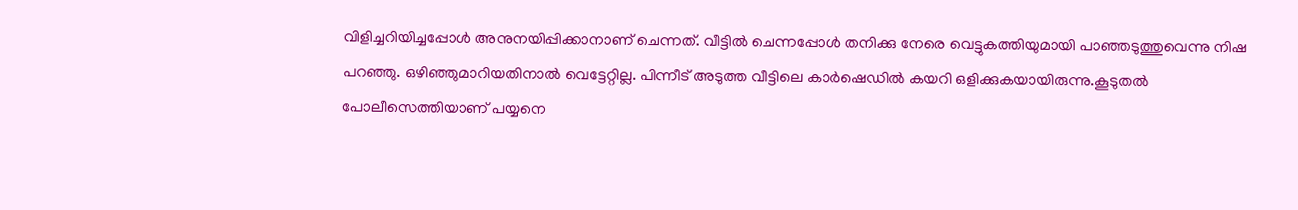വിളിച്ചറിയിച്ചപ്പോൾ അനുനയിപ്പിക്കാനാണ് ചെന്നത്. വീട്ടിൽ ചെന്നപ്പോൾ തനിക്കു നേരെ വെട്ടുകത്തിയുമായി പാഞ്ഞടുത്തുവെന്നു നിഷ പറഞ്ഞു. ഒഴിഞ്ഞുമാറിയതിനാൽ വെട്ടേറ്റില്ല. പിന്നീട് അടുത്ത വീട്ടിലെ കാർഷെഡിൽ കയറി ഒളിക്കുകയായിരുന്നു.കൂടുതൽ പോലീസെത്തിയാണ് പയ്യനെ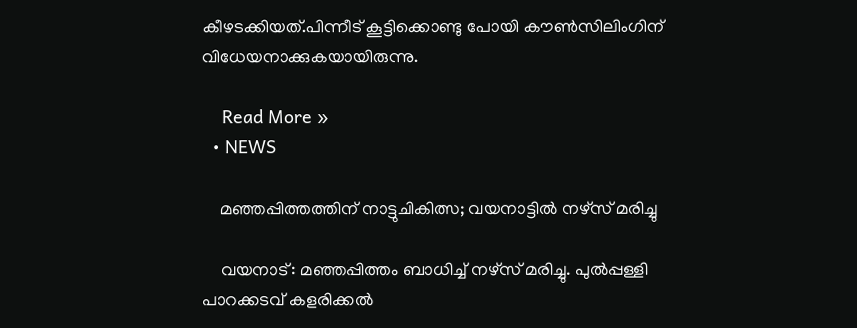കീഴടക്കിയത്.പിന്നീട് കൂട്ടിക്കൊണ്ടു പോയി കൗൺസിലിംഗിന് വിധേയനാക്കുകയായിരുന്നു.

    Read More »
  • NEWS

    മഞ്ഞപ്പിത്തത്തിന് നാട്ടുചികിത്സ; വയനാട്ടിൽ നഴ്സ് മരിച്ചു

    വയനാട്: മഞ്ഞപ്പിത്തം ബാധിച്ച്‌ നഴ്സ് മരിച്ചു. പുൽപ്പള്ളി പാറക്കടവ് കളരിക്കല്‍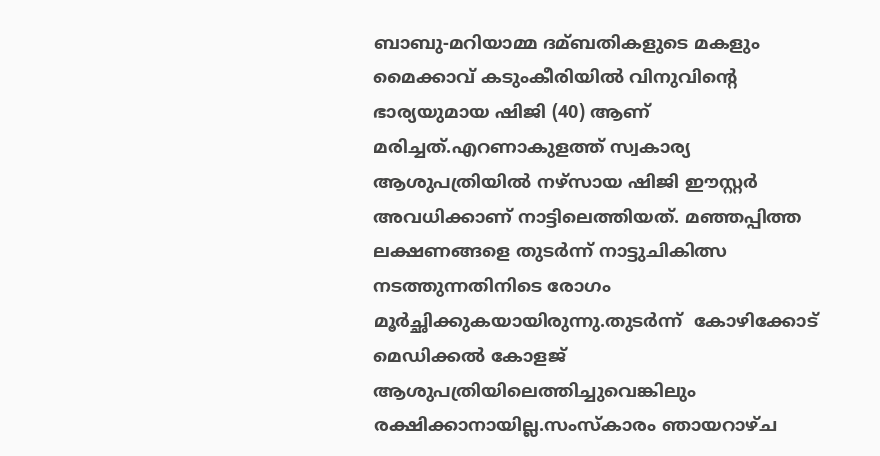ബാബു-മറിയാമ്മ ദമ്ബതികളുടെ മകളും മൈക്കാവ് കടുംകീരിയില്‍ വിനുവിന്‍റെ ഭാര്യയുമായ ഷിജി (40) ആണ് മരിച്ചത്.എറണാകുളത്ത് സ്വകാര്യ ആശുപത്രിയില്‍ നഴ്സായ ഷിജി ഈസ്റ്റര്‍ അവധിക്കാണ് നാട്ടിലെത്തിയത്. മഞ്ഞപ്പിത്ത ലക്ഷണങ്ങളെ തുടര്‍ന്ന് നാട്ടുചികിത്സ നടത്തുന്നതിനിടെ രോഗം മൂര്‍ച്ഛിക്കുകയായിരുന്നു.തുടർന്ന്  കോഴിക്കോട് മെഡിക്കല്‍ കോളജ് ആശുപത്രിയിലെത്തിച്ചുവെങ്കിലും രക്ഷിക്കാനായില്ല.സംസ്കാരം ഞായറാഴ്ച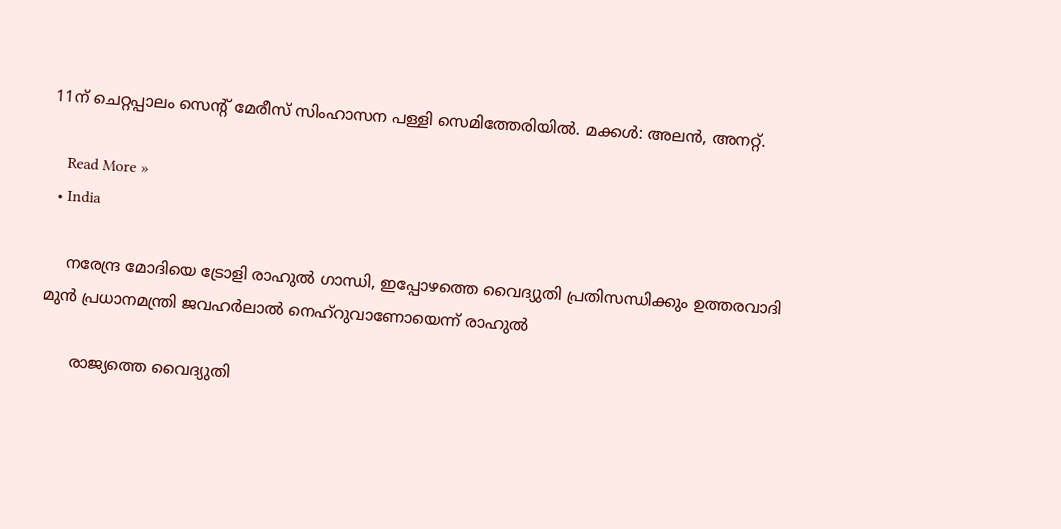11ന് ചെറ്റപ്പാലം സെന്‍റ് മേരീസ് സിംഹാസന പള്ളി സെമിത്തേരിയില്‍. മക്കള്‍: അലന്‍, അനറ്റ്.

    Read More »
  • India

    നരേന്ദ്ര മോദിയെ ട്രോളി രാഹുൽ ഗാന്ധി, ഇപ്പോഴത്തെ വൈദ്യുതി പ്രതിസന്ധിക്കും ഉത്തരവാദി മുൻ പ്രധാനമന്ത്രി ജവഹർലാൽ നെഹ്റുവാണോയെന്ന് രാഹുൽ

      രാജ്യത്തെ വൈദ്യുതി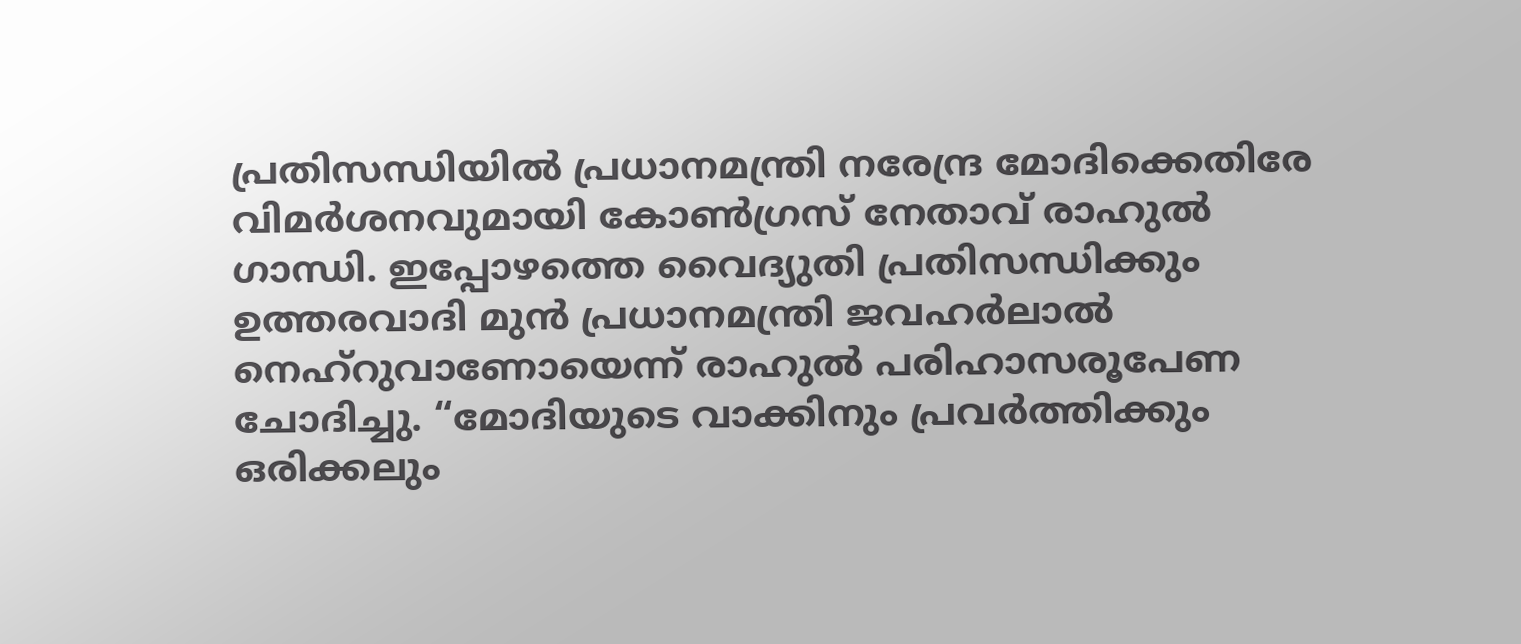പ്രതിസന്ധിയിൽ പ്രധാനമന്ത്രി നരേന്ദ്ര മോദിക്കെതിരേ വിമർശനവുമായി കോൺഗ്രസ് നേതാവ് രാഹുൽ ഗാന്ധി. ഇപ്പോഴത്തെ വൈദ്യുതി പ്രതിസന്ധിക്കും ഉത്തരവാദി മുൻ പ്രധാനമന്ത്രി ജവഹർലാൽ നെഹ്റുവാണോയെന്ന് രാഹുൽ പരിഹാസരൂപേണ ചോദിച്ചു. “മോദിയുടെ വാക്കിനും പ്രവർത്തിക്കും ഒരിക്കലും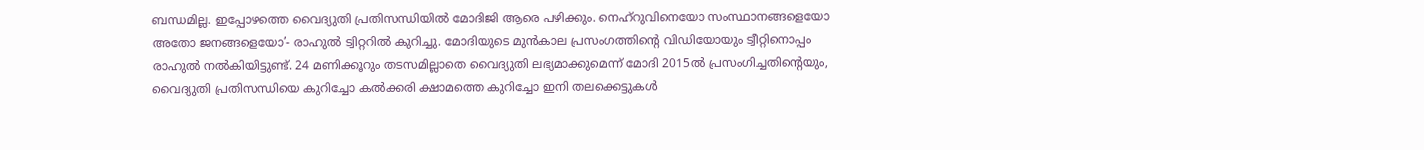ബന്ധമില്ല. ഇപ്പോഴത്തെ വൈദ്യുതി പ്രതിസന്ധിയിൽ മോദിജി ആരെ പഴിക്കും. നെഹ്റുവിനെയോ സംസ്ഥാനങ്ങളെയോ അതോ ജനങ്ങളെയോ’- രാഹുൽ ട്വിറ്ററിൽ കുറിച്ചു. മോദിയുടെ മുൻകാല പ്രസംഗത്തിന്‍റെ വിഡിയോയും ട്വീറ്റിനൊപ്പം രാഹുൽ നൽകിയിട്ടുണ്ട്. 24 മണിക്കൂറും തടസമില്ലാതെ വൈദ്യുതി ലഭ്യമാക്കുമെന്ന് മോദി 2015ൽ പ്രസംഗിച്ചതിന്‍റെയും, വൈദ്യുതി പ്രതിസന്ധിയെ കുറിച്ചോ കൽക്കരി ക്ഷാമത്തെ കുറിച്ചോ ഇനി തലക്കെട്ടുകൾ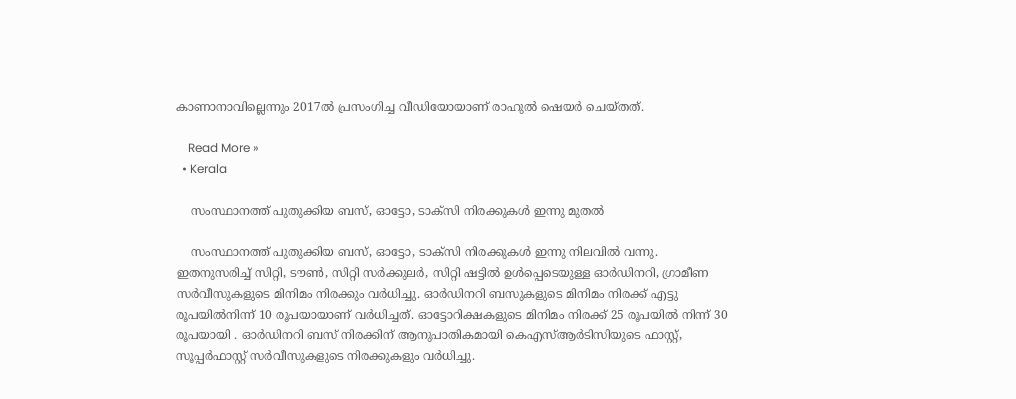കാണാനാവില്ലെന്നും 2017ൽ പ്രസംഗിച്ച വീഡിയോയാണ് രാഹുൽ ഷെയർ ചെയ്തത്.

    Read More »
  • Kerala

    സംസ്ഥാനത്ത് പുതുക്കിയ ബസ്, ഓട്ടോ, ടാക്സി നിരക്കുകൾ ഇന്നു മുതൽ

    സംസ്ഥാനത്ത് പുതുക്കിയ ബസ്, ഓട്ടോ, ടാക്സി നിരക്കുകൾ ഇന്നു നിലവിൽ വന്നു. ഇതനുസരിച്ച് സിറ്റി, ടൗണ്‍, സിറ്റി സർക്കുലർ, സിറ്റി ഷട്ടിൽ ഉൾപ്പെടെയുള്ള ഓർഡിനറി, ഗ്രാമീണ സർവീസുകളുടെ മിനിമം നിരക്കും വർധിച്ചു. ഓർഡിനറി ബസുകളുടെ മിനിമം നിരക്ക് എട്ടു രൂപയിൽനിന്ന് 10 രൂപയായാണ് വർധിച്ചത്. ഓട്ടോറിക്ഷകളുടെ മിനിമം നിരക്ക് 25 രൂപയിൽ നിന്ന് 30 രൂപയായി . ഓർഡിനറി ബസ് നിരക്കിന് ആനുപാതികമായി കെഎസ്ആർടിസിയുടെ ഫാസ്റ്റ്, സൂപ്പർഫാസ്റ്റ് സർവീസുകളുടെ നിരക്കുകളും വർധിച്ചു.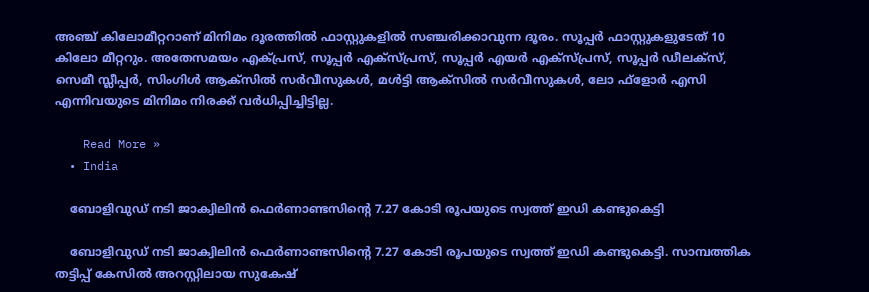അഞ്ച് കിലോമീറ്ററാണ് മിനിമം ദൂരത്തിൽ ഫാസ്റ്റുകളിൽ സഞ്ചരിക്കാവുന്ന ദൂരം. സൂപ്പർ ഫാസ്റ്റുകളുടേത് 10 കിലോ മീറ്ററും. അതേസമയം എക്പ്രസ്, സൂപ്പർ എക്സ്പ്രസ്, സൂപ്പർ എയർ എക്സ്പ്രസ്, സൂപ്പർ ഡീലക്സ്, സെമീ സ്ലീപ്പർ, സിംഗിൾ ആക്സിൽ സർവീസുകൾ, മൾട്ടി ആക്സിൽ സർവീസുകൾ, ലോ ഫ്ളോർ എസി എന്നിവയുടെ മിനിമം നിരക്ക് വർധിപ്പിച്ചിട്ടില്ല.

    Read More »
  • India

    ബോളിവുഡ് നടി ജാക്വിലിൻ ഫെർണാണ്ടസിന്‍റെ 7.27 കോടി രൂപയുടെ സ്വത്ത് ഇഡി കണ്ടുകെട്ടി

    ബോളിവുഡ് നടി ജാക്വിലിൻ ഫെർണാണ്ടസിന്‍റെ 7.27 കോടി രൂപയുടെ സ്വത്ത് ഇഡി കണ്ടുകെട്ടി. സാമ്പത്തിക തട്ടിപ്പ് കേസിൽ അറസ്റ്റിലായ സുകേഷ്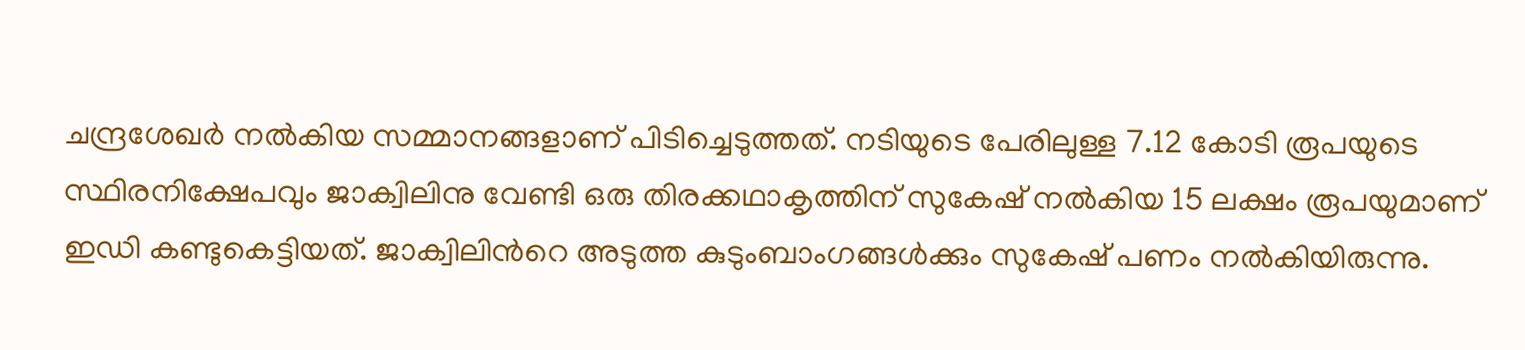ചന്ദ്രശേഖർ നൽകിയ സമ്മാനങ്ങളാണ് പിടിച്ചെടുത്തത്. നടിയുടെ പേരിലുള്ള 7.12 കോടി രൂപയുടെ സ്ഥിരനിക്ഷേപവും ജാക്വിലിനു വേണ്ടി ഒരു തിരക്കഥാകൃത്തിന് സുകേഷ് നൽകിയ 15 ലക്ഷം രൂപയുമാണ് ഇഡി കണ്ടുകെട്ടിയത്. ജാക്വിലിന്‍റെ അടുത്ത കുടുംബാംഗങ്ങൾക്കും സുകേഷ് പണം നൽകിയിരുന്നു.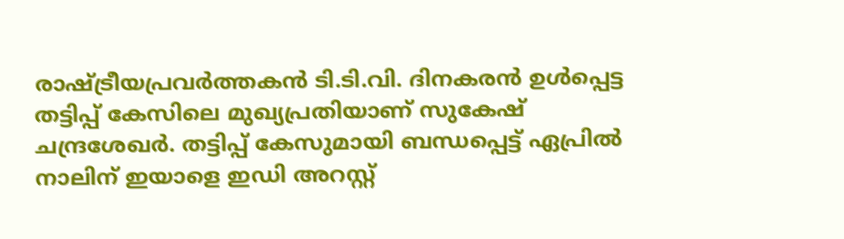രാഷ്‌ട്രീയപ്രവർത്തകൻ ടി.ടി.വി. ദിനകരൻ ഉൾപ്പെട്ട തട്ടിപ്പ് കേസിലെ മുഖ്യപ്രതിയാണ് സുകേഷ് ചന്ദ്രശേഖർ. തട്ടിപ്പ് കേസുമായി ബന്ധപ്പെട്ട് ഏപ്രിൽ നാലിന് ഇയാളെ ഇഡി അറസ്റ്റ്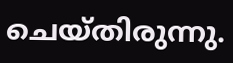ചെയ്തിരുന്നു.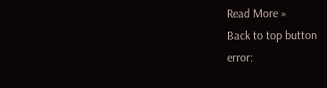Read More »
Back to top button
error: